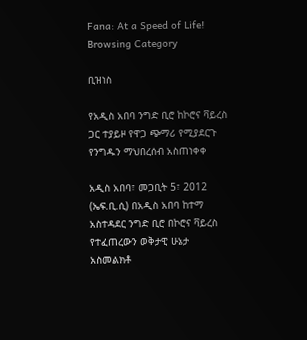Fana: At a Speed of Life!
Browsing Category

ቢዝነስ

የአዲስ አበባ ንግድ ቢሮ ከኮሮና ቫይረስ ጋር ተያይዞ የዋጋ ጭማሪ የሚያደርጉ የንግዱን ማህበረሰብ አስጠነቀቀ

አዲስ አበባ፣ መጋቢት 5፣ 2012 (ኤፍ.ቢ.ሲ) በአዲስ አበባ ከተማ አስተዳደር ንግድ ቢሮ በኮሮና ቫይረስ የተፈጠረውን ወቅታዊ ሁኔታ አስመልክቶ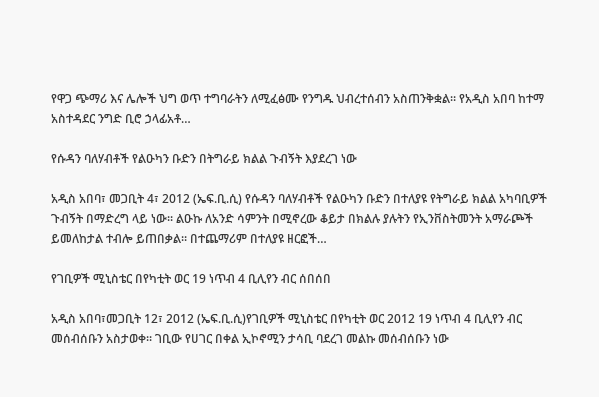የዋጋ ጭማሪ እና ሌሎች ህግ ወጥ ተግባራትን ለሚፈፅሙ የንግዱ ህብረተሰብን አስጠንቅቋል። የአዲስ አበባ ከተማ አስተዳደር ንግድ ቢሮ ኃላፊአቶ…

የሱዳን ባለሃብቶች የልዑካን ቡድን በትግራይ ክልል ጉብኝት እያደረገ ነው

አዲስ አበባ፣ መጋቢት 4፣ 2012 (ኤፍ.ቢ.ሲ) የሱዳን ባለሃብቶች የልዑካን ቡድን በተለያዩ የትግራይ ክልል አካባቢዎች ጉብኝት በማድረግ ላይ ነው፡፡ ልዑኩ ለአንድ ሳምንት በሚኖረው ቆይታ በክልሉ ያሉትን የኢንቨስትመንት አማራጮች ይመለከታል ተብሎ ይጠበቃል። በተጨማሪም በተለያዩ ዘርፎች…

የገቢዎች ሚኒስቴር በየካቲት ወር 19 ነጥብ 4 ቢሊየን ብር ሰበሰበ

አዲስ አበባ፣መጋቢት 12፣ 2012 (ኤፍ.ቢ.ሲ)የገቢዎች ሚኒስቴር በየካቲት ወር 2012 19 ነጥብ 4 ቢሊየን ብር መሰብሰቡን አስታወቀ፡፡ ገቢው የሀገር በቀል ኢኮኖሚን ታሳቢ ባደረገ መልኩ መሰብሰቡን ነው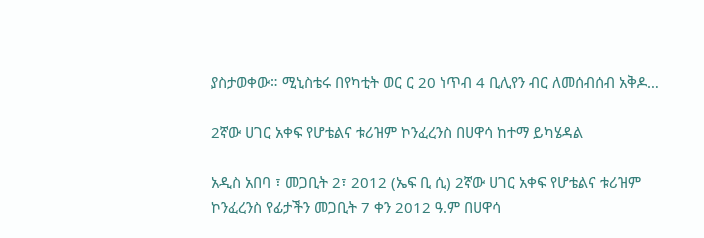ያስታወቀው። ሚኒስቴሩ በየካቲት ወር ር 20 ነጥብ 4 ቢሊየን ብር ለመሰብሰብ አቅዶ…

2ኛው ሀገር አቀፍ የሆቴልና ቱሪዝም ኮንፈረንስ በሀዋሳ ከተማ ይካሄዳል

አዲስ አበባ ፣ መጋቢት 2፣ 2012 (ኤፍ ቢ ሲ) 2ኛው ሀገር አቀፍ የሆቴልና ቱሪዝም ኮንፈረንስ የፊታችን መጋቢት 7 ቀን 2012 ዓ.ም በሀዋሳ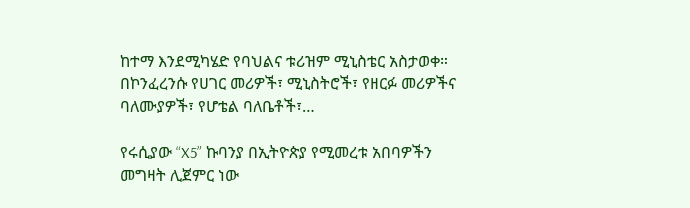ከተማ እንደሚካሄድ የባህልና ቱሪዝም ሚኒስቴር አስታወቀ። በኮንፈረንሱ የሀገር መሪዎች፣ ሚኒስትሮች፣ የዘርፉ መሪዎችና ባለሙያዎች፣ የሆቴል ባለቤቶች፣…

የሩሲያው “X5” ኩባንያ በኢትዮጵያ የሚመረቱ አበባዎችን መግዛት ሊጀምር ነው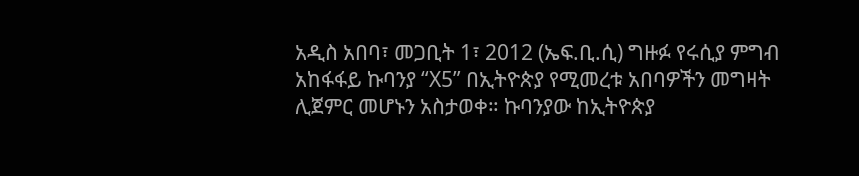አዲስ አበባ፣ መጋቢት 1፣ 2012 (ኤፍ.ቢ.ሲ) ግዙፉ የሩሲያ ምግብ አከፋፋይ ኩባንያ “X5” በኢትዮጵያ የሚመረቱ አበባዎችን መግዛት ሊጀምር መሆኑን አስታወቀ። ኩባንያው ከኢትዮጵያ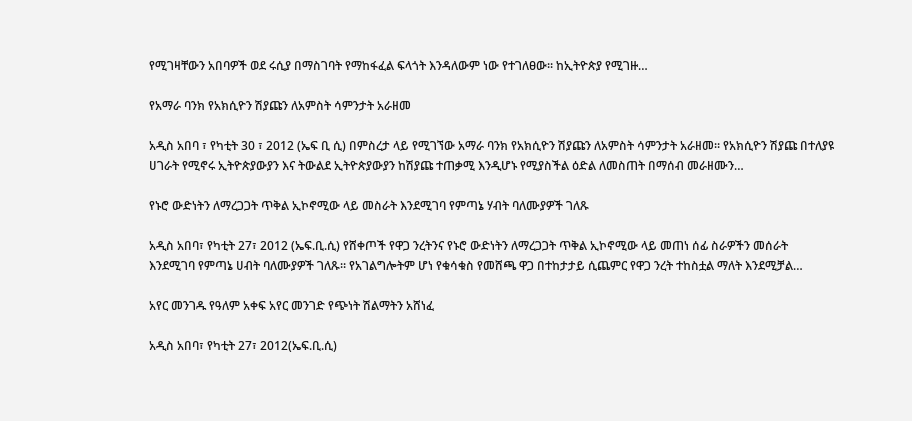የሚገዛቸውን አበባዎች ወደ ሩሲያ በማስገባት የማከፋፈል ፍላጎት እንዳለውም ነው የተገለፀው። ከኢትዮጵያ የሚገዙ…

የአማራ ባንክ የአክሲዮን ሽያጩን ለአምስት ሳምንታት አራዘመ

አዲስ አበባ ፣ የካቲት 30 ፣ 2012 (ኤፍ ቢ ሲ) በምስረታ ላይ የሚገኘው አማራ ባንክ የአክሲዮን ሽያጩን ለአምስት ሳምንታት አራዘመ። የአክሲዮን ሽያጩ በተለያዩ ሀገራት የሚኖሩ ኢትዮጵያውያን እና ትውልደ ኢትዮጵያውያን ከሽያጩ ተጠቃሚ እንዲሆኑ የሚያስችል ዕድል ለመስጠት በማሰብ መራዘሙን…

የኑሮ ውድነትን ለማረጋጋት ጥቅል ኢኮኖሚው ላይ መስራት እንደሚገባ የምጣኔ ሃብት ባለሙያዎች ገለጹ

አዲስ አበባ፣ የካቲት 27፣ 2012 (ኤፍ.ቢ.ሲ) የሸቀጦች የዋጋ ንረትንና የኑሮ ውድነትን ለማረጋጋት ጥቅል ኢኮኖሚው ላይ መጠነ ሰፊ ስራዎችን መሰራት እንደሚገባ የምጣኔ ሀብት ባለሙያዎች ገለጹ። የአገልግሎትም ሆነ የቁሳቁስ የመሸጫ ዋጋ በተከታታይ ሲጨምር የዋጋ ንረት ተከስቷል ማለት እንደሚቻል…

አየር መንገዱ የዓለም አቀፍ አየር መንገድ የጭነት ሽልማትን አሸነፈ

አዲስ አበባ፣ የካቲት 27፣ 2012(ኤፍ.ቢ.ሲ)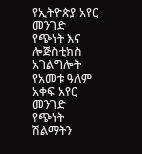የኢትዮጵያ አየር መንገድ የጭነት እና ሎጅስቲክስ አገልግሎት የአመቱ ዓለም አቀፍ አየር መንገድ የጭነት ሽልማትን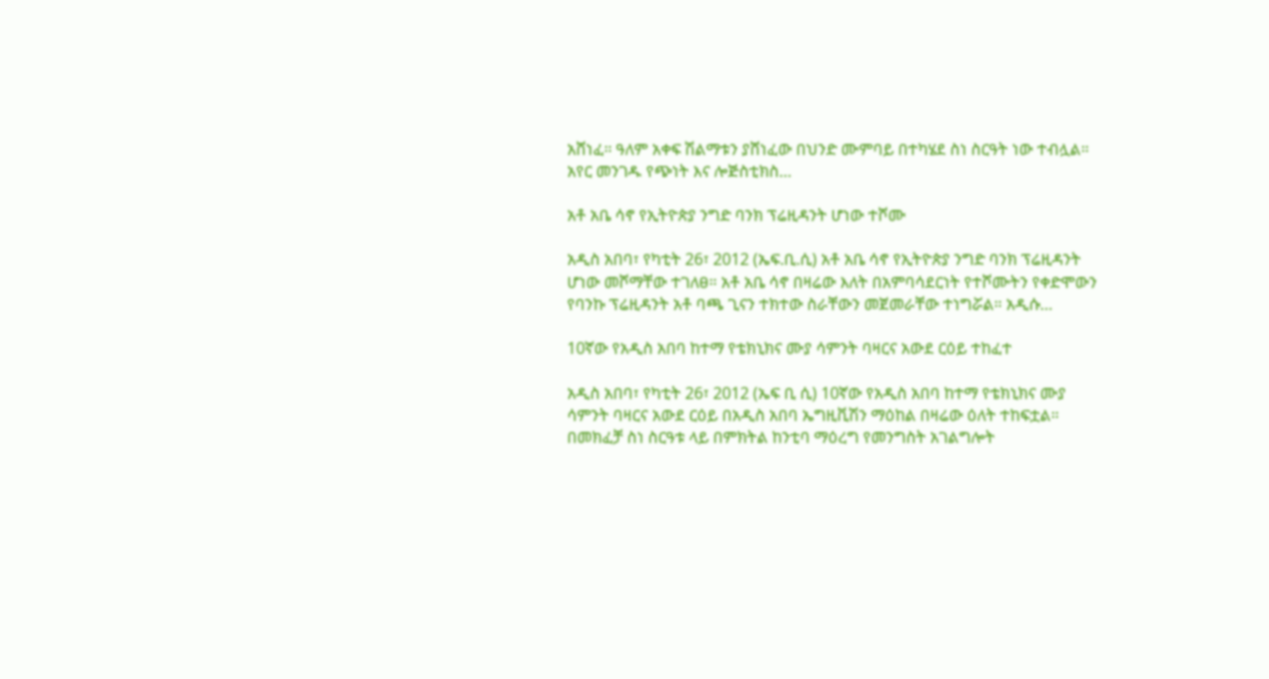አሸነፈ። ዓለም አቀፍ ሽልማቱን ያሸነፈው በህንድ ሙምባይ በተካሄደ ስነ ስርዓት ነው ተብሏል። አየር መንገዱ የጭነት እና ሎጅስቲክስ…

አቶ አቤ ሳኖ የኢትዮጵያ ንግድ ባንክ ፕሬዚዳንት ሆነው ተሾሙ

አዲስ አበባ፣ የካቲት 26፣ 2012 (ኤፍ.ቢ.ሲ) አቶ አቤ ሳኖ የኢትዮጵያ ንግድ ባንክ ፕሬዚዳንት ሆነው መሾማቸው ተገለፀ። አቶ አቤ ሳኖ በዛሬው እለት በአምባሳደርነት የተሾሙትን የቀድሞውን የባንኩ ፕሬዚዳንት አቶ ባጫ ጊናን ተክተው ስራቸውን መጀመራቸው ተነግሯል። አዲሱ…

10ኛው የአዲስ አበባ ከተማ የቴክኒክና ሙያ ሳምንት ባዛርና አውደ ርዕይ ተከፈተ

አዲስ አበባ፣ የካቲት 26፣ 2012 (ኤፍ ቢ ሲ) 10ኛው የአዲስ አበባ ከተማ የቴክኒክና ሙያ ሳምንት ባዛርና አውደ ርዕይ በአዲስ አበባ ኤግዚቪሽን ማዕከል በዛሬው ዕለት ተከፍቷል። በመክፈቻ ስነ ስርዓቱ ላይ በምክትል ከንቲባ ማዕረግ የመንግስት አገልግሎት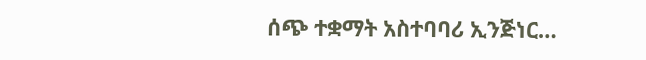ሰጭ ተቋማት አስተባባሪ ኢንጅነር…